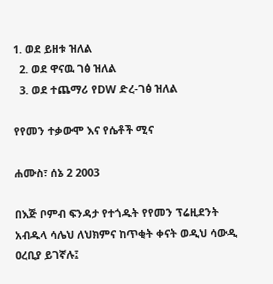1. ወደ ይዘቱ ዝለል
  2. ወደ ዋናዉ ገፅ ዝለል
  3. ወደ ተጨማሪ የDW ድረ-ገፅ ዝለል

የየመን ተቃውሞ እና የሴቶች ሚና

ሐሙስ፣ ሰኔ 2 2003

በእጅ ቦምብ ፍንዳታ የተጎዱት የየመን ፕሬዚደንት አብዱላ ሳሌህ ለህክምና ከጥቂት ቀናት ወዲህ ሳውዲ ዐረቢያ ይገኛሉ፤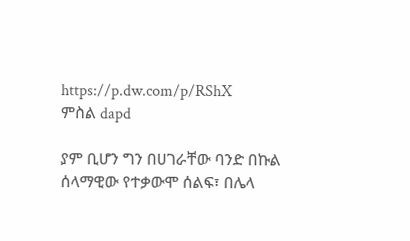https://p.dw.com/p/RShX
ምስል dapd

ያም ቢሆን ግን በሀገራቸው ባንድ በኩል ሰላማዊው የተቃውሞ ሰልፍ፣ በሌላ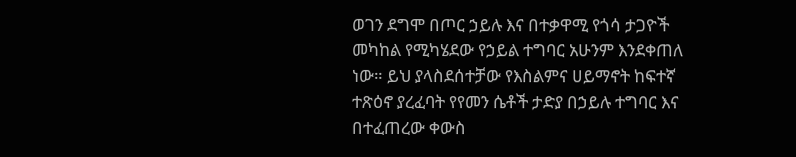ወገን ደግሞ በጦር ኃይሉ እና በተቃዋሚ የጎሳ ታጋዮች መካከል የሚካሄደው የኃይል ተግባር አሁንም እንደቀጠለ ነው። ይህ ያላስደሰተቻው የእስልምና ሀይማኖት ከፍተኛ ተጽዕኖ ያረፈባት የየመን ሴቶች ታድያ በኃይሉ ተግባር እና በተፈጠረው ቀውስ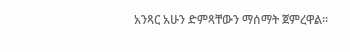አንጻር አሁን ድምጻቸውን ማሰማት ጀምረዋል።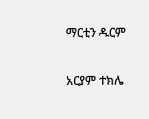ማርቲን ዱርም

አርያም ተክሌ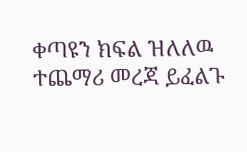ቀጣዩን ክፍል ዝለለዉ ተጨማሪ መረጃ ይፈልጉ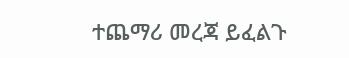ተጨማሪ መረጃ ይፈልጉ